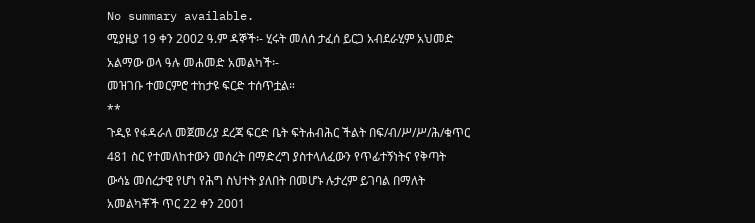No summary available.
ሚያዚያ 19 ቀን 2002 ዓ.ም ዳኞች፡- ሂሩት መለሰ ታፈሰ ይርጋ አብደራሂም አህመድ አልማው ወላ ዓሉ መሐመድ አመልካች፡-
መዝገቡ ተመርምሮ ተከታዩ ፍርድ ተሰጥቷል።
**
ጉዲዩ የፋዳራለ መጀመሪያ ደረጃ ፍርድ ቤት ፍትሐብሕር ችልት በፍ/ብ/ሥ/ሥ/ሕ/ቁጥር 481 ስር የተመለከተውን መሰረት በማድረግ ያስተላለፈውን የጥፊተኝነትና የቅጣት ውሳኔ መሰረታዊ የሆነ የሕግ ስህተት ያለበት በመሆኑ ሉታረም ይገባል በማለት አመልካቾች ጥር 22 ቀን 2001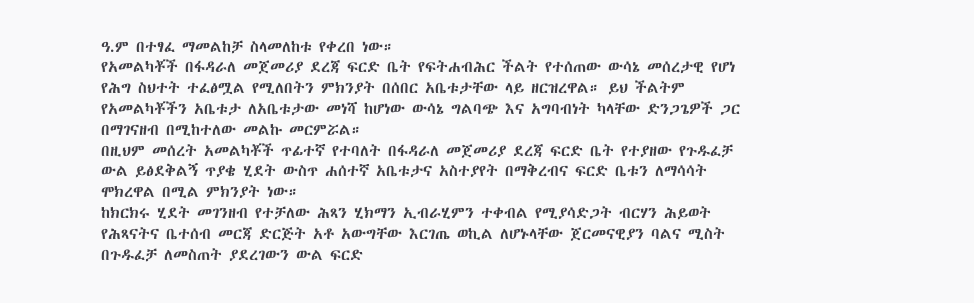ዓ.ም በተፃፈ ማመልከቻ ስላመለከቱ የቀረበ ነው።
የአመልካቾች በፋዳራለ መጀመሪያ ደረጃ ፍርድ ቤት የፍትሐብሕር ችልት የተሰጠው ውሳኔ መሰረታዊ የሆነ የሕግ ስህተት ተፈፅሟል የሚለበትን ምክንያት በሰበር አቤቱታቸው ላይ ዘርዝረዋል። ይህ ችልትም የአመልካቾችን አቤቱታ ለአቤቱታው መነሻ ከሆነው ውሳኔ ግልባጭ እና አግባብነት ካላቸው ድንጋጌዎች ጋር በማገናዘብ በሚከተለው መልኩ መርምሯል።
በዚህም መሰረት አመልካቾች ጥፊተኛ የተባለት በፋዳራለ መጀመሪያ ደረጃ ፍርድ ቤት የተያዘው የጉዱፈቻ ውል ይፅደቅልኝ ጥያቄ ሂደት ውስጥ ሐሰተኛ አቤቱታና አስተያየት በማቅረብና ፍርድ ቤቱን ለማሳሳት ሞክረዋል በሚል ምክንያት ነው።
ከክርክሩ ሂደት መገንዘብ የተቻለው ሕጻን ሂክማን ኢብራሂምን ተቀብል የሚያሳድጋት ብርሃን ሕይወት የሕጻናትና ቤተሰብ መርጃ ድርጅት አቶ አውግቸው እርገጤ ወኪል ለሆኑላቸው ጀርመናዊያን ባልና ሚስት በጉዱፈቻ ለመስጠት ያደረገውን ውል ፍርድ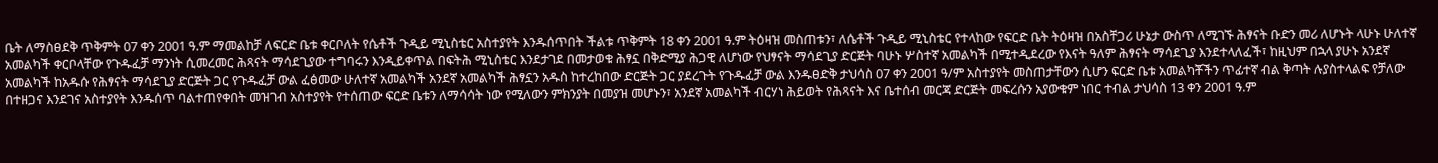ቤት ለማስፀደቅ ጥቅምት 07 ቀን 2001 ዓ.ም ማመልከቻ ለፍርድ ቤቱ ቀርቦለት የሴቶች ጉዲይ ሚኒስቴር አስተያየት እንዱሰጥበት ችልቱ ጥቅምት 18 ቀን 2001 ዓ.ም ትዕዛዝ መስጠቱን፣ ለሴቶች ጉዲይ ሚኒስቴር የተላከው የፍርድ ቤት ትዕዛዝ በአስቸጋሪ ሁኔታ ውስጥ ለሚገኙ ሕፃናት ቡድን መሪ ለሆኑት ላሁኑ ሁለተኛ አመልካች ቀርቦላቸው የጉዱፈቻ ማንነት ሲመረመር ሕጻናት ማሳደጊያው ተግባሩን እንዲይቀጥል በፍትሕ ሚኒስቴር እንደታገደ በመታወቁ ሕፃኗ በቅድሚያ ሕጋዊ ለሆነው የህፃናት ማሳደጊያ ድርጅት ባሁኑ ሦስተኛ አመልካች በሚተዲደረው የእናት ዓለም ሕፃናት ማሳደጊያ እንደተላለፈች፣ ከዚህም በኋላ ያሁኑ አንደኛ አመልካች ከአዱሱ የሕፃናት ማሳደጊያ ድርጅት ጋር የጉዱፈቻ ውል ፈፅመው ሁለተኛ አመልካች አንደኛ አመልካች ሕፃኗን አዱስ ከተረከበው ድርጅት ጋር ያደረጉት የጉዱፈቻ ውል እንዱፀድቅ ታህሳስ 07 ቀን 2001 ዓ/ም አስተያየት መስጠታቸውን ሲሆን ፍርድ ቤቱ አመልካቾችን ጥፊተኛ ብል ቅጣት ሉያስተላልፍ የቻለው በተዘጋና እንደገና አስተያየት እንዱሰጥ ባልተጠየቀበት መዝገብ አስተያየት የተሰጠው ፍርድ ቤቱን ለማሳሳት ነው የሚለውን ምክንያት በመያዝ መሆኑን፣ አንደኛ አመልካች ብርሃነ ሕይወት የሕጻናት እና ቤተሰብ መርጃ ድርጅት መፍረሱን አያውቁም ነበር ተብል ታህሳስ 13 ቀን 2001 ዓ.ም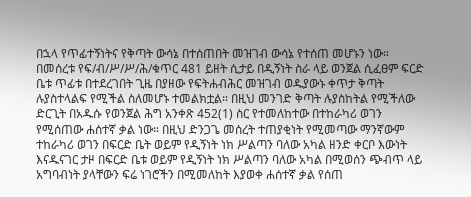በኋላ የጥፊተኝነትና የቅጣት ውሳኔ በተሰጠበት መዝገብ ውሳኔ የተሰጠ መሆኑን ነው።
በመሰረቱ የፍ/ብ/ሥ/ሥ/ሕ/ቁጥር 481 ይዘት ሲታይ በዲኝነት ስራ ላይ ወንጀል ሲፈፀም ፍርድ ቤቱ ጥፊቱ በተደረገበት ጊዜ በያዘው የፍትሐብሕር መዝገብ ወዱያውኑ ቀጥታ ቅጣት ሉያስተላልፍ የሚችል ስለመሆኑ ተመልክቷል። በዚህ መንገድ ቅጣት ሉያስከትል የሚችለው ድርጊት በአዱሱ የወንጀል ሕግ አንቀጽ 452(1) ስር የተመለከተው በተከራካሪ ወገን የሚሰጠው ሐሰተኛ ቃል ነው። በዚህ ድንጋጌ መሰረት ተጠያቂነት የሚመጣው ማንኛውም ተከራካሪ ወገን በፍርድ ቤት ወይም የዲኝነት ነክ ሥልጣን ባለው አካል ዘንድ ቀርቦ እውነት እናዱናገር ታዞ በፍርድ ቤቱ ወይም የዲኝነት ነክ ሥልጣን ባለው አካል በሚወሰን ጭብጥ ላይ አግባብነት ያላቸውን ፍሬ ነገሮችን በሚመለከት እያወቀ ሐሰተኛ ቃል የሰጠ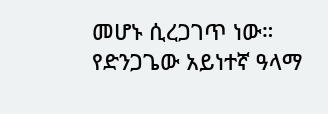መሆኑ ሲረጋገጥ ነው።
የድንጋጌው አይነተኛ ዓላማ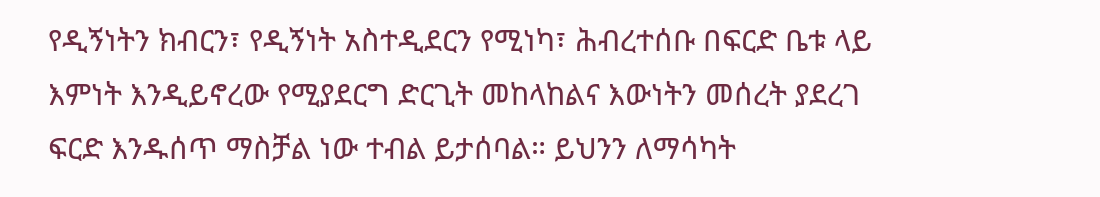የዲኝነትን ክብርን፣ የዲኝነት አስተዲደርን የሚነካ፣ ሕብረተሰቡ በፍርድ ቤቱ ላይ እምነት እንዲይኖረው የሚያደርግ ድርጊት መከላከልና እውነትን መሰረት ያደረገ ፍርድ እንዱሰጥ ማስቻል ነው ተብል ይታሰባል። ይህንን ለማሳካት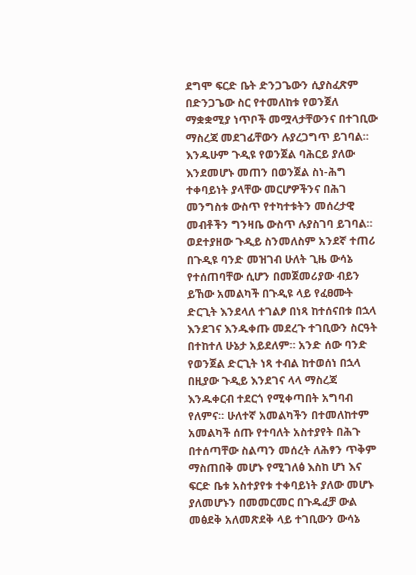ደግሞ ፍርድ ቤት ድንጋጌውን ሲያስፈጽም በድንጋጌው ስር የተመለከቱ የወንጀለ ማቋቋሚያ ነጥቦች መሟላታቸውንና በተገቢው ማስረጃ መደገፊቸውን ሉያረጋግጥ ይገባል። እንዱሁም ጉዲዩ የወንጀል ባሕርይ ያለው እንደመሆኑ መጠን በወንጀል ስነ-ሕግ ተቀባይነት ያላቸው መርሆዎችንና በሕገ መንግስቱ ውስጥ የተካተቱትን መሰረታዊ መብቶችን ግንዛቤ ውስጥ ሉያስገባ ይገባል።
ወደተያዘው ጉዲይ ስንመለስም አንደኛ ተጠሪ በጉዲዩ ባንድ መዝገብ ሁለት ጊዜ ውሳኔ የተሰጠባቸው ሲሆን በመጀመሪያው ብይን ይኸው አመልካች በጉዲዩ ላይ የፈፀሙት ድርጊት እንደላለ ተገልፆ በነጻ ከተሰናበቱ በኋላ እንደገና እንዱቀጡ መደረጉ ተገቢውን ስርዓት በተከተለ ሁኔታ አይደለም። አንድ ሰው ባንድ የወንጀል ድርጊት ነጻ ተብል ከተወሰነ በኋላ በዚያው ጉዲይ እንደገና ላላ ማስረጃ እንዱቀርብ ተደርጎ የሚቀጣበት አግባብ የለምና። ሁለተኛ አመልካችን በተመለከተም አመልካች ሰጡ የተባለት አስተያየት በሕጉ በተሰጣቸው ስልጣን መሰረት ለሕፃን ጥቅም ማስጠበቅ መሆኑ የሚገለፅ እስከ ሆነ እና ፍርድ ቤቱ አስተያየቱ ተቀባይነት ያለው መሆኑ ያለመሆኑን በመመርመር በጉዱፈቻ ውል መፅደቅ አለመጽደቅ ላይ ተገቢውን ውሳኔ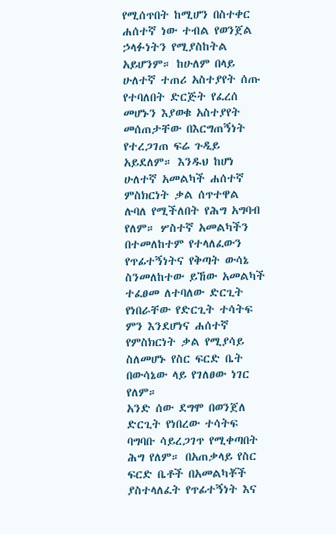የሚሰጥበት ከሚሆን በስተቀር ሐሰተኛ ነው ተብል የወንጀል ኃላፉነትን የሚያስከትል አይሆንም። ከሁለም በላይ ሁለተኛ ተጠሪ አስተያየት ሰጡ የተባለበት ድርጅት የፈረሰ መሆኑን እያወቁ አስተያየት መሰጠታቸው በእርግጠኝነት የተረጋገጠ ፍሬ ጉዲይ አይደለም። እንዱህ ከሆነ ሁለተኛ አመልካች ሐሰተኛ ምስክርነት ቃል ሰጥተዋል ሉባለ የሚችለበት የሕግ አግባብ የለም። ሦስተኛ አመልካችን በተመለከተም የተላለፈውን የጥፊተኝነትና የቅጣት ውሳኔ ስንመለከተው ይኸው አመልካች ተፈፀመ ለተባለው ድርጊት የነበራቸው የድርጊት ተሳትፍ ምን እንደሆነና ሐሰተኛ የምስክርነት ቃል የሚያሳይ ስለመሆኑ የስር ፍርድ ቤት በውሳኔው ላይ የገለፀው ነገር የለም።
አንድ ሰው ደግሞ በወንጀለ ድርጊት የነበረው ተሳትፍ ባግባቡ ሳይረጋገጥ የሚቀጣበት ሕግ የለም። በአጠቃላይ የስር ፍርድ ቤቶች በአመልካቾች ያስተላለፈት የጥፊተኝነት እና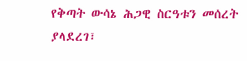የቅጣት ውሳኔ ሕጋዊ ስርዓቱን መሰረት ያላደረገ፣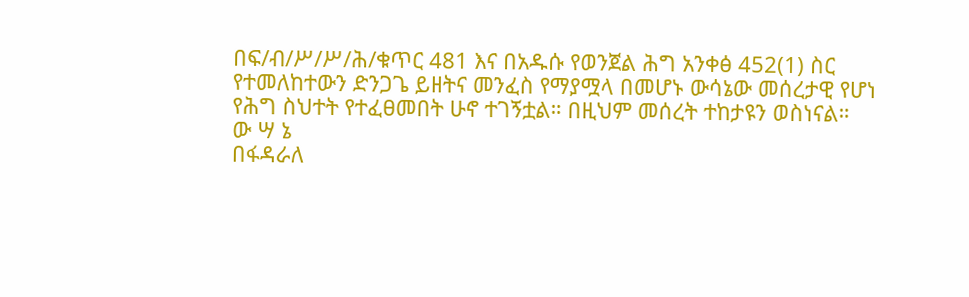በፍ/ብ/ሥ/ሥ/ሕ/ቁጥር 481 እና በአዱሱ የወንጀል ሕግ አንቀፅ 452(1) ስር የተመለከተውን ድንጋጌ ይዘትና መንፈስ የማያሟላ በመሆኑ ውሳኔው መሰረታዊ የሆነ የሕግ ስህተት የተፈፀመበት ሁኖ ተገኝቷል። በዚህም መሰረት ተከታዩን ወስነናል።
ው ሣ ኔ
በፋዳራለ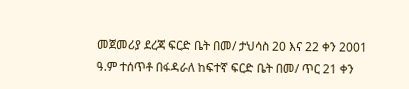መጀመሪያ ደረጃ ፍርድ ቤት በመ/ ታህሳስ 20 እና 22 ቀን 2001 ዓ.ም ተሰጥቶ በፋዳራለ ከፍተኛ ፍርድ ቤት በመ/ ጥር 21 ቀን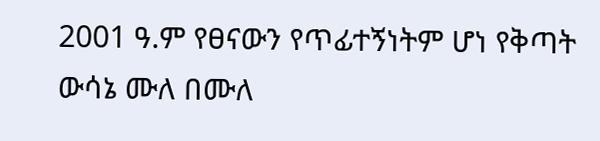2001 ዓ.ም የፀናውን የጥፊተኝነትም ሆነ የቅጣት ውሳኔ ሙለ በሙለ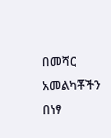በመሻር አመልካቾችን በነፃ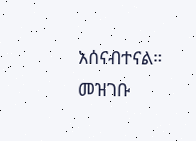አሰናብተናል።
መዝገቡ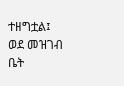ተዘግቷል፤ ወደ መዝገብ ቤት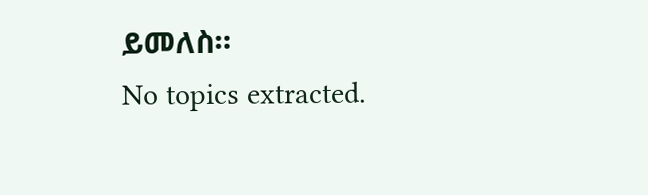ይመለስ።
No topics extracted.